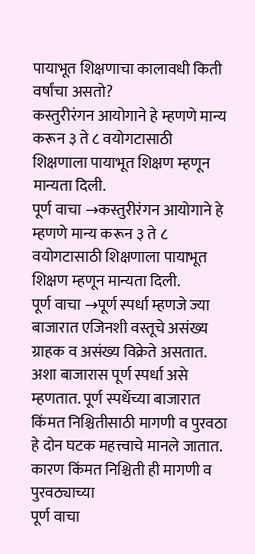पायाभूत शिक्षणाचा कालावधी किती वर्षांचा असतो?
कस्तुरीरंगन आयोगाने हे म्हणणे मान्य करून ३ ते ८ वयोगटासाठी शिक्षणाला पायाभूत शिक्षण म्हणून मान्यता दिली.
पूर्ण वाचा →कस्तुरीरंगन आयोगाने हे म्हणणे मान्य करून ३ ते ८ वयोगटासाठी शिक्षणाला पायाभूत शिक्षण म्हणून मान्यता दिली.
पूर्ण वाचा →पूर्ण स्पर्धा म्हणजे ज्या बाजारात एजिनशी वस्तूचे असंख्य ग्राहक व असंख्य विक्रेते असतात. अशा बाजारास पूर्ण स्पर्धा असे म्हणतात. पूर्ण स्पर्धेच्या बाजारात किंमत निश्चितीसाठी मागणी व पुरवठा हे दोन घटक महत्त्वाचे मानले जातात. कारण किंमत निश्चिती ही मागणी व पुरवठ्याच्या
पूर्ण वाचा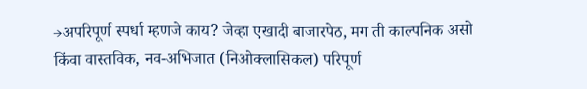→अपरिपूर्ण स्पर्धा म्हणजे काय? जेव्हा एखादी बाजारपेठ, मग ती काल्पनिक असो किंवा वास्तविक, नव-अभिजात (निओक्लासिकल) परिपूर्ण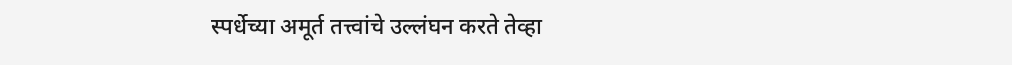स्पर्धेच्या अमूर्त तत्त्वांचे उल्लंघन करते तेव्हा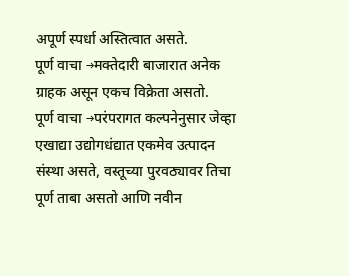अपूर्ण स्पर्धा अस्तित्वात असते.
पूर्ण वाचा →मक्तेदारी बाजारात अनेक ग्राहक असून एकच विक्रेता असतो.
पूर्ण वाचा →परंपरागत कल्पनेनुसार जेव्हा एखाद्या उद्योगधंद्यात एकमेव उत्पादन संस्था असते, वस्तूच्या पुरवठ्यावर तिचा पूर्ण ताबा असतो आणि नवीन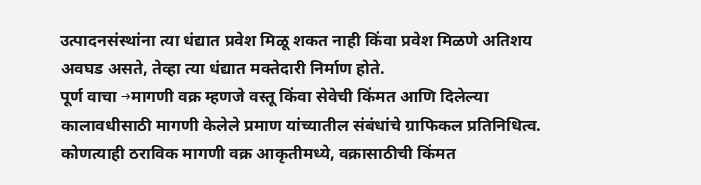उत्पादनसंस्थांना त्या धंद्यात प्रवेश मिळू शकत नाही किंवा प्रवेश मिळणे अतिशय अवघड असते, तेव्हा त्या धंद्यात मक्तेदारी निर्माण होते.
पूर्ण वाचा →मागणी वक्र म्हणजे वस्तू किंवा सेवेची किंमत आणि दिलेल्या कालावधीसाठी मागणी केलेले प्रमाण यांच्यातील संबंधांचे ग्राफिकल प्रतिनिधित्व. कोणत्याही ठराविक मागणी वक्र आकृतीमध्ये, वक्रासाठीची किंमत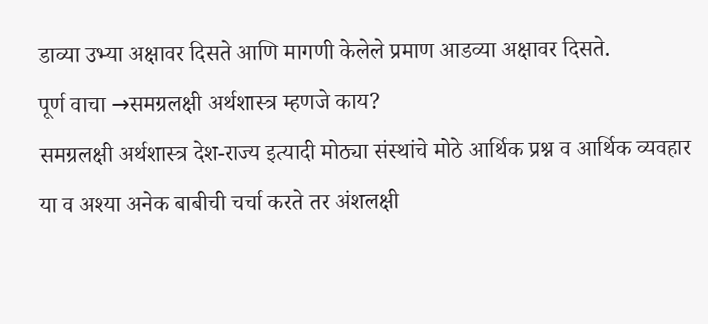डाव्या उभ्या अक्षावर दिसते आणि मागणी केलेले प्रमाण आडव्या अक्षावर दिसते.
पूर्ण वाचा →समग्रलक्षी अर्थशास्त्र म्हणजे काय?
समग्रलक्षी अर्थशास्त्र देश-राज्य इत्यादी मोठ्या संस्थांचे मोठे आर्थिक प्रश्न व आर्थिक व्यवहार या व अश्या अनेक बाबीची चर्चा करते तर अंशलक्षी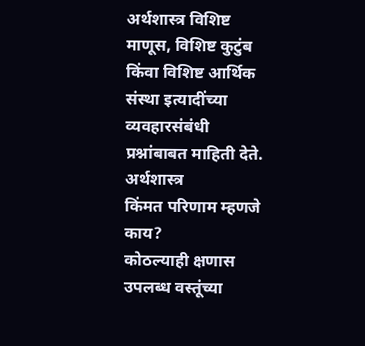अर्थशास्त्र विशिष्ट माणूस, विशिष्ट कुटुंब किंवा विशिष्ट आर्थिक संस्था इत्यादींच्या व्यवहारसंबंधी प्रश्नांबाबत माहिती देते. अर्थशास्त्र
किंमत परिणाम म्हणजे काय?
कोठल्याही क्षणास उपलब्ध वस्तूंच्या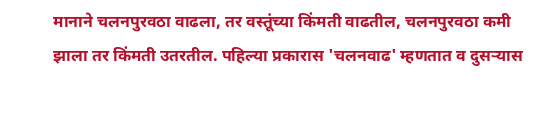मानाने चलनपुरवठा वाढला, तर वस्तूंच्या किंमती वाढतील, चलनपुरवठा कमी झाला तर किंमती उतरतील. पहिल्या प्रकारास 'चलनवाढ' म्हणतात व दुसऱ्यास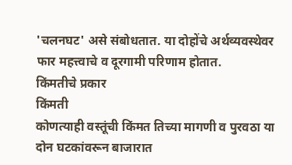'चलनघट' असे संबोधतात. या दोहोंचे अर्थव्यवस्थेवर फार महत्त्वाचे व दूरगामी परिणाम होतात.
किंमतीचे प्रकार
किंमती
कोणत्याही वस्तूंची किंमत तिच्या मागणी व पुरवठा या दोन घटकांवरून बाजारात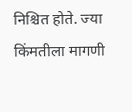निश्चित होते. ज्या किंमतीला मागणी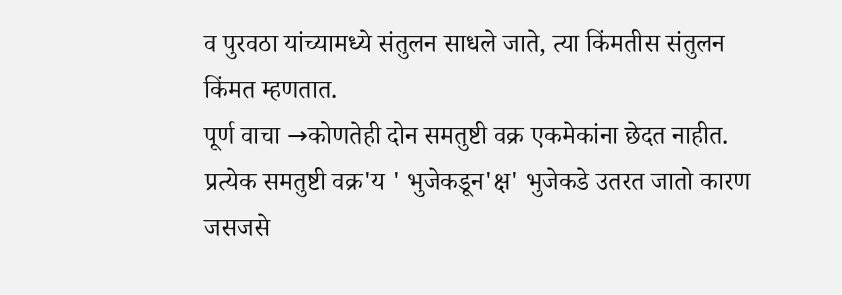व पुरवठा यांच्यामध्ये संतुलन साधले जाते, त्या किंमतीस संतुलन किंमत म्हणतात.
पूर्ण वाचा →कोणतेही दोन समतुष्टी वक्र एकमेकांना छेदत नाहीत. प्रत्येक समतुष्टी वक्र'य ' भुजेकडून'क्ष' भुजेकडे उतरत जातो कारण जसजसे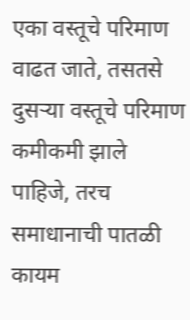एका वस्तूचे परिमाण वाढत जाते, तसतसे दुसऱ्या वस्तूचे परिमाण कमीकमी झाले पाहिजे, तरच समाधानाची पातळी कायम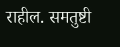राहील. समतुष्टी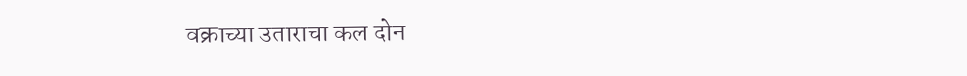वक्राच्या उताराचा कल दोन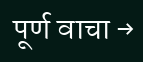पूर्ण वाचा →